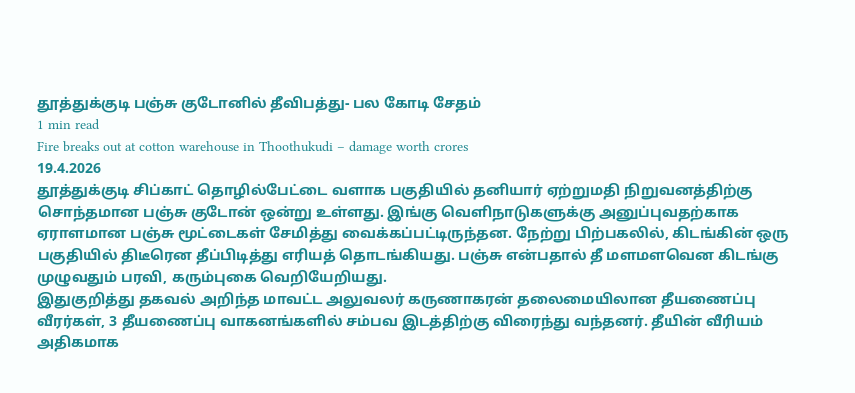தூத்துக்குடி பஞ்சு குடோனில் தீவிபத்து- பல கோடி சேதம்
1 min read
Fire breaks out at cotton warehouse in Thoothukudi – damage worth crores
19.4.2026
தூத்துக்குடி சிப்காட் தொழில்பேட்டை வளாக பகுதியில் தனியார் ஏற்றுமதி நிறுவனத்திற்கு சொந்தமான பஞ்சு குடோன் ஒன்று உள்ளது. இங்கு வெளிநாடுகளுக்கு அனுப்புவதற்காக ஏராளமான பஞ்சு மூட்டைகள் சேமித்து வைக்கப்பட்டிருந்தன. நேற்று பிற்பகலில், கிடங்கின் ஒரு பகுதியில் திடீரென தீப்பிடித்து எரியத் தொடங்கியது. பஞ்சு என்பதால் தீ மளமளவென கிடங்கு முழுவதும் பரவி, கரும்புகை வெறியேறியது.
இதுகுறித்து தகவல் அறிந்த மாவட்ட அலுவலர் கருணாகரன் தலைமையிலான தீயணைப்பு வீரர்கள், 3 தீயணைப்பு வாகனங்களில் சம்பவ இடத்திற்கு விரைந்து வந்தனர். தீயின் வீரியம் அதிகமாக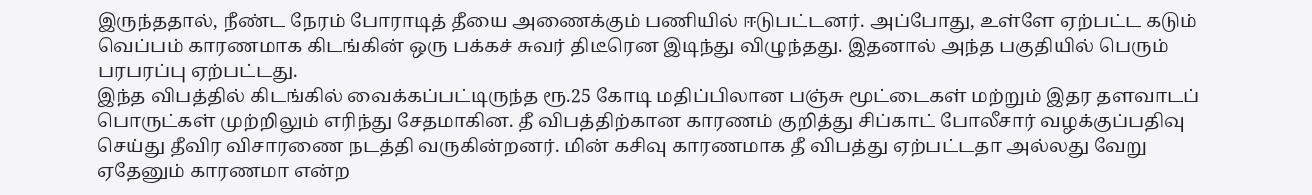இருந்ததால், நீண்ட நேரம் போராடித் தீயை அணைக்கும் பணியில் ஈடுபட்டனர். அப்போது, உள்ளே ஏற்பட்ட கடும் வெப்பம் காரணமாக கிடங்கின் ஒரு பக்கச் சுவர் திடீரென இடிந்து விழுந்தது. இதனால் அந்த பகுதியில் பெரும் பரபரப்பு ஏற்பட்டது.
இந்த விபத்தில் கிடங்கில் வைக்கப்பட்டிருந்த ரூ.25 கோடி மதிப்பிலான பஞ்சு மூட்டைகள் மற்றும் இதர தளவாடப் பொருட்கள் முற்றிலும் எரிந்து சேதமாகின. தீ விபத்திற்கான காரணம் குறித்து சிப்காட் போலீசார் வழக்குப்பதிவு செய்து தீவிர விசாரணை நடத்தி வருகின்றனர். மின் கசிவு காரணமாக தீ விபத்து ஏற்பட்டதா அல்லது வேறு ஏதேனும் காரணமா என்ற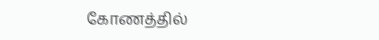கோணத்தில்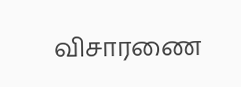விசாரணை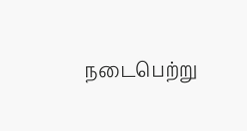நடைபெற்று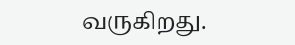வருகிறது.